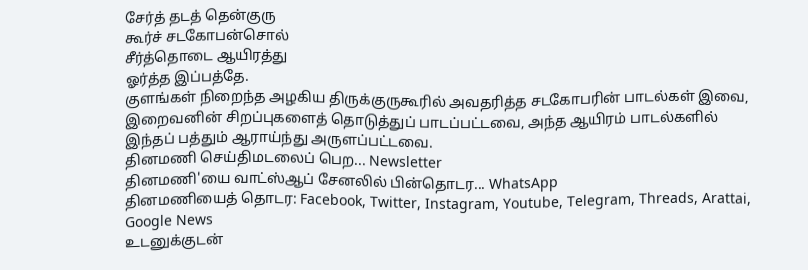சேர்த் தடத் தென்குரு
கூர்ச் சடகோபன்சொல்
சீர்த்தொடை ஆயிரத்து
ஓர்த்த இப்பத்தே.
குளங்கள் நிறைந்த அழகிய திருக்குருகூரில் அவதரித்த சடகோபரின் பாடல்கள் இவை, இறைவனின் சிறப்புகளைத் தொடுத்துப் பாடப்பட்டவை, அந்த ஆயிரம் பாடல்களில் இந்தப் பத்தும் ஆராய்ந்து அருளப்பட்டவை.
தினமணி செய்திமடலைப் பெற... Newsletter
தினமணி'யை வாட்ஸ்ஆப் சேனலில் பின்தொடர... WhatsApp
தினமணியைத் தொடர: Facebook, Twitter, Instagram, Youtube, Telegram, Threads, Arattai, Google News
உடனுக்குடன்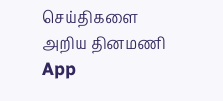செய்திகளை அறிய தினமணி App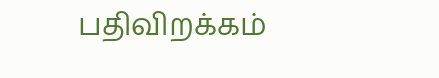பதிவிறக்கம்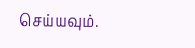செய்யவும்.